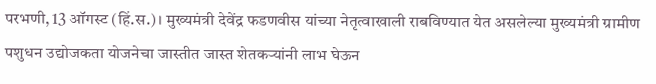परभणी, 13 ऑगस्ट (हिं.स.)। मुख्यमंत्री देवेंद्र फडणवीस यांच्या नेतृत्वाखाली राबविण्यात येत असलेल्या मुख्यमंत्री ग्रामीण पशुधन उद्योजकता योजनेचा जास्तीत जास्त शेतकऱ्यांनी लाभ घेऊन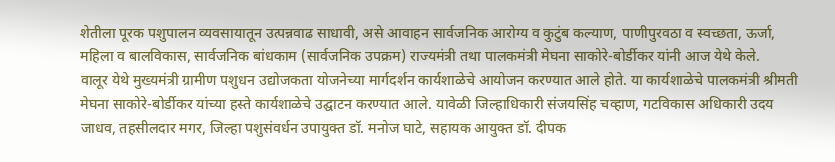शेतीला पूरक पशुपालन व्यवसायातून उत्पन्नवाढ साधावी, असे आवाहन सार्वजनिक आरोग्य व कुटुंब कल्याण, पाणीपुरवठा व स्वच्छता, ऊर्जा, महिला व बालविकास, सार्वजनिक बांधकाम (सार्वजनिक उपक्रम) राज्यमंत्री तथा पालकमंत्री मेघना साकोरे-बोर्डीकर यांनी आज येथे केले.
वालूर येथे मुख्यमंत्री ग्रामीण पशुधन उद्योजकता योजनेच्या मार्गदर्शन कार्यशाळेचे आयोजन करण्यात आले होते. या कार्यशाळेचे पालकमंत्री श्रीमती मेघना साकोरे-बोर्डीकर यांच्या हस्ते कार्यशाळेचे उद्घाटन करण्यात आले. यावेळी जिल्हाधिकारी संजयसिंह चव्हाण, गटविकास अधिकारी उदय जाधव, तहसीलदार मगर, जिल्हा पशुसंवर्धन उपायुक्त डॉ. मनोज घाटे, सहायक आयुक्त डॉ. दीपक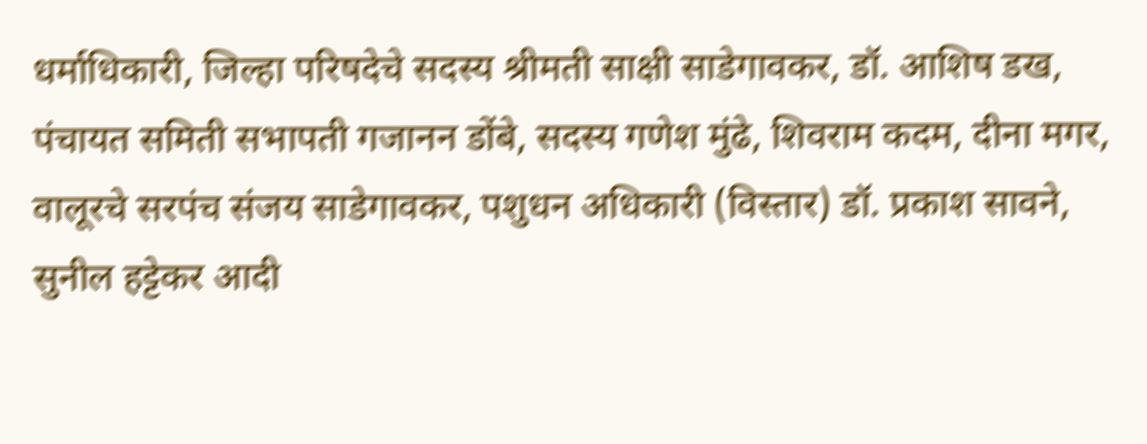धर्माधिकारी, जिल्हा परिषदेचे सदस्य श्रीमती साक्षी साडेगावकर, डॉ. आशिष डख, पंचायत समिती सभापती गजानन डोंबे, सदस्य गणेश मुंढे, शिवराम कदम, दीना मगर, वालूरचे सरपंच संजय साडेगावकर, पशुधन अधिकारी (विस्तार) डॉ. प्रकाश सावने, सुनील हट्टेकर आदी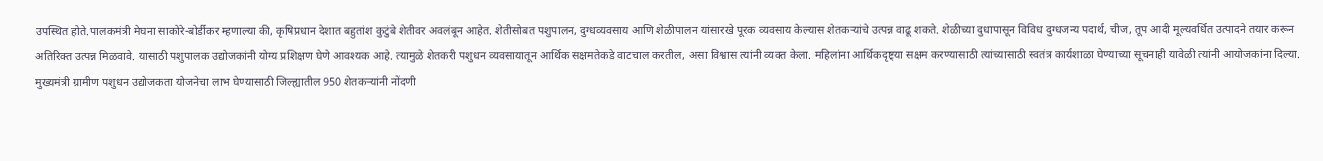उपस्थित होते.पालकमंत्री मेघना साकोरे-बोर्डीकर म्हणाल्या की, कृषिप्रधान देशात बहुतांश कुटुंबे शेतीवर अवलंबून आहेत. शेतीसोबत पशुपालन, दुग्धव्यवसाय आणि शेळीपालन यांसारखे पूरक व्यवसाय केल्यास शेतकऱ्यांचे उत्पन्न वाढू शकते. शेळीच्या दुधापासून विविध दुग्धजन्य पदार्थ, चीज, तूप आदी मूल्यवर्धित उत्पादने तयार करून अतिरिक्त उत्पन्न मिळवावे. यासाठी पशुपालक उद्योजकांनी योग्य प्रशिक्षण घेणे आवश्यक आहे. त्यामुळे शेतकरी पशुधन व्यवसायातून आर्थिक सक्षमतेकडे वाटचाल करतील, असा विश्वास त्यांनी व्यक्त केला. महिलांना आर्थिकदृष्ट्या सक्षम करण्यासाठी त्यांच्यासाठी स्वतंत्र कार्यशाळा घेण्याच्या सूचनाही यावेळी त्यांनी आयोजकांना दिल्या. मुख्यमंत्री ग्रामीण पशुधन उद्योजकता योजनेचा लाभ घेण्यासाठी जिल्ह्यातील 950 शेतकऱ्यांनी नोंदणी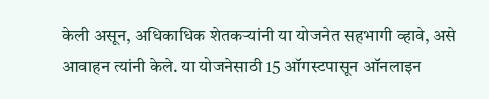केली असून, अधिकाधिक शेतकऱ्यांनी या योजनेत सहभागी व्हावे, असे आवाहन त्यांनी केले. या योजनेसाठी 15 ऑगस्टपासून ऑनलाइन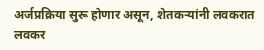अर्जप्रक्रिया सुरू होणार असून, शेतकऱ्यांनी लवकरात लवकर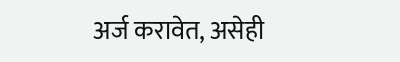अर्ज करावेत, असेही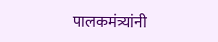पालकमंत्र्यांनी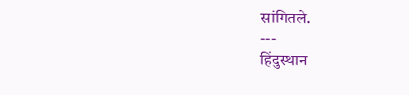सांगितले.
---
हिंदुस्थान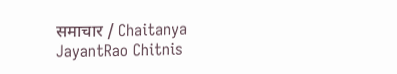समाचार / Chaitanya JayantRao Chitnis